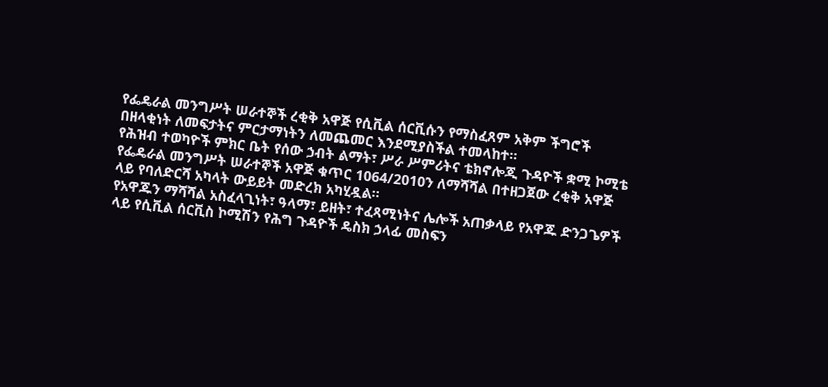የፌዴራል መንግሥት ሠራተኞች ረቂቅ አዋጅ የሲቪል ሰርቪሱን የማስፈጸም አቅም ችግሮች በዘላቂነት ለመፍታትና ምርታማነትን ለመጨመር እንደሚያስችል ተመላከተ።
የሕዝብ ተወካዮች ምክር ቤት የሰው ኃብት ልማት፣ ሥራ ሥምሪትና ቴክኖሎጂ ጉዳዮች ቋሚ ኮሚቴ የፌዴራል መንግሥት ሠራተኞች አዋጅ ቁጥር 1064/2010ን ለማሻሻል በተዘጋጀው ረቂቅ አዋጅ ላይ የባለድርሻ አካላት ውይይት መድረክ አካሂዷል።
የአዋጁን ማሻሻል አስፈላጊነት፣ ዓላማ፣ ይዘት፣ ተፈጻሚነትና ሌሎች አጠቃላይ የአዋጁ ድንጋጌዎች ላይ የሲቪል ሰርቪስ ኮሚሽን የሕግ ጉዳዮች ዴስክ ኃላፊ መስፍን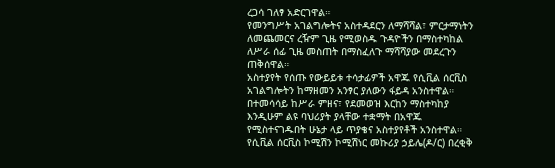ረጋሳ ገለፃ አድርገዋል።
የመንግሥት አገልግሎትና አስተዳደርን ለማሻሻል፣ ምርታማነትን ለመጨመርና ረዥም ጊዜ የሚወስዱ ጉዳዮችን በማስተካከል ለሥራ ሰፊ ጊዜ መስጠት በማስፈለጉ ማሻሻያው መደረጉን ጠቅሰዋል።
አስተያየት የሰጡ የውይይቱ ተሳታፊዎች አዋጁ የሲቪል ሰርቪስ አገልግሎትን ከማዘመን አንፃር ያለውን ፋይዳ አንስተዋል።
በተመሳሳይ ከሥራ ምዘና፣ የደመወዝ እርከን ማስተካከያ እንዲሁም ልዩ ባህሪያት ያላቸው ተቋማት በአዋጁ የሚስተናገዱበት ሁኔታ ላይ ጥያቄና አስተያየቶች አንስተዋል።
የሲቪል ሰርቪስ ኮሚሽን ኮሚሽነር መኩሪያ ኃይሌ(ዶ/ር) በረቂቅ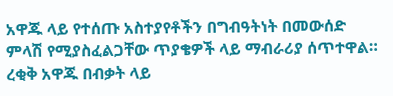አዋጁ ላይ የተሰጡ አስተያየቶችን በግብዓትነት በመውሰድ ምላሽ የሚያስፈልጋቸው ጥያቄዎች ላይ ማብራሪያ ሰጥተዋል።
ረቂቅ አዋጁ በብቃት ላይ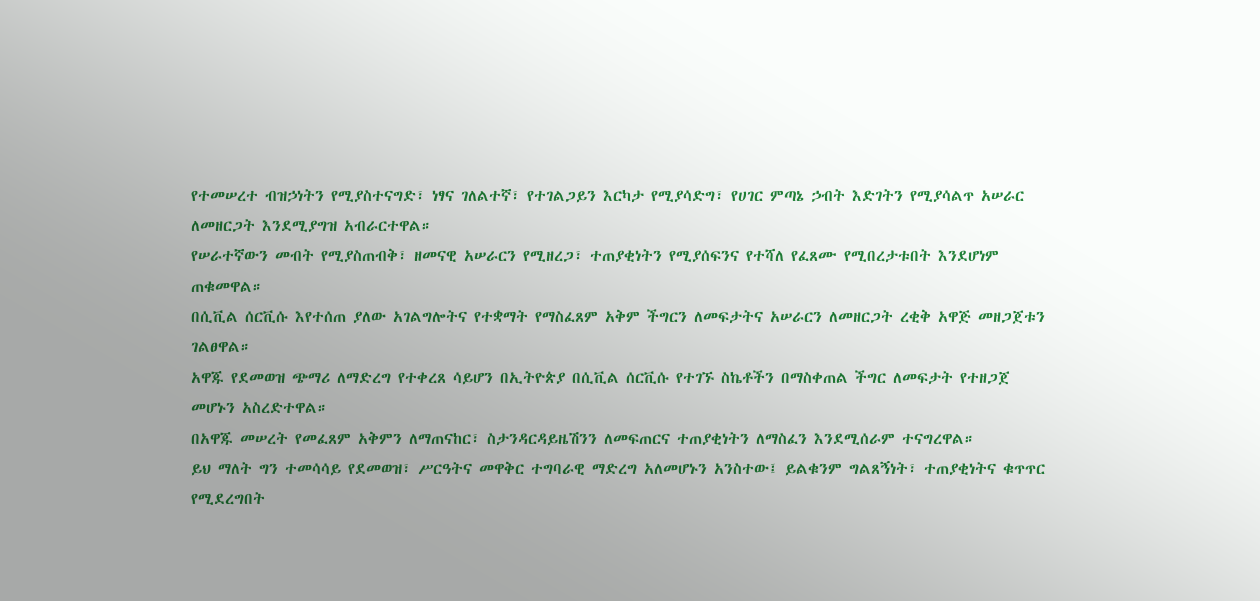የተመሠረተ ብዝኃነትን የሚያስተናግድ፣ ነፃና ገለልተኛ፣ የተገልጋይን እርካታ የሚያሳድግ፣ የሀገር ምጣኔ ኃብት እድገትን የሚያሳልጥ አሠራር ለመዘርጋት እንደሚያግዝ አብራርተዋል።
የሠራተኛውን መብት የሚያስጠብቅ፣ ዘመናዊ አሠራርን የሚዘረጋ፣ ተጠያቂነትን የሚያሰፍንና የተሻለ የፈጸሙ የሚበረታቱበት እንደሆነም ጠቁመዋል።
በሲቪል ሰርቪሱ እየተሰጠ ያለው አገልግሎትና የተቋማት የማስፈጸም አቅም ችግርን ለመፍታትና አሠራርን ለመዘርጋት ረቂቅ አዋጅ መዘጋጀቱን ገልፀዋል።
አዋጁ የደመወዝ ጭማሪ ለማድረግ የተቀረጸ ሳይሆን በኢትዮጵያ በሲቪል ሰርቪሱ የተገኙ ስኬቶችን በማስቀጠል ችግር ለመፍታት የተዘጋጀ መሆኑን አስረድተዋል።
በአዋጁ መሠረት የመፈጸም አቅምን ለማጠናከር፣ ስታንዳርዳይዜሽንን ለመፍጠርና ተጠያቂነትን ለማስፈን እንደሚሰራም ተናግረዋል።
ይህ ማለት ግን ተመሳሳይ የደመወዝ፣ ሥርዓትና መዋቅር ተግባራዊ ማድረግ አለመሆኑን አንስተው፤ ይልቁንም ግልጸኝነት፣ ተጠያቂነትና ቁጥጥር የሚደረግበት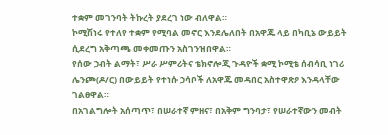ተቋም መገንባት ትኩረት ያደረገ ነው ብለዋል።
ኮሚሽነሩ የተለየ ተቋም የሚባል መኖር እንደሌለበት በአዋጁ ላይ በካቢኔ ውይይት ሲደረግ አቅጣጫ መቀመጡን አስገንዝበዋል።
የሰው ኃብት ልማት፣ ሥራ ሥምሪትና ቴክኖሎጂ ጉዳዮች ቋሚ ኮሚቴ ሰብሳቢ ነገሪ ሌንጮ(ዶ/ር) በውይይት የተነሱ ኃሳቦች ለአዋጁ መዳበር አስተዋጽዖ እንዳላቸው ገልፀዋል።
በአገልግሎት አሰጣጥ፣ በሠራተኛ ምዘና፣ በአቅም ግንባታ፣ የሠራተኛውን መብት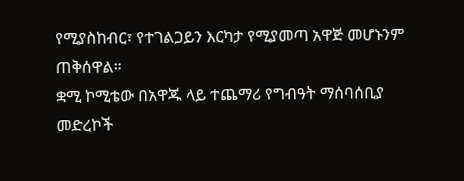የሚያስከብር፣ የተገልጋይን እርካታ የሚያመጣ አዋጅ መሆኑንም ጠቅሰዋል።
ቋሚ ኮሚቴው በአዋጁ ላይ ተጨማሪ የግብዓት ማሰባሰቢያ መድረኮች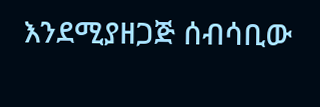እንደሚያዘጋጅ ሰብሳቢው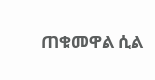ጠቁመዋል ሲል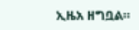ኢዜአ ዘግቧል።